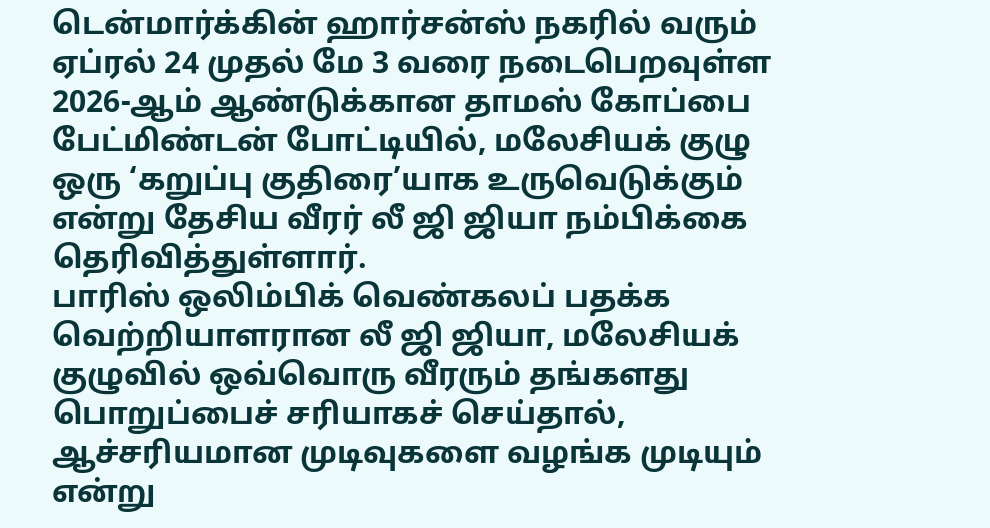டென்மார்க்கின் ஹார்சன்ஸ் நகரில் வரும் ஏப்ரல் 24 முதல் மே 3 வரை நடைபெறவுள்ள 2026-ஆம் ஆண்டுக்கான தாமஸ் கோப்பை பேட்மிண்டன் போட்டியில், மலேசியக் குழு ஒரு ‘கறுப்பு குதிரை’யாக உருவெடுக்கும் என்று தேசிய வீரர் லீ ஜி ஜியா நம்பிக்கை தெரிவித்துள்ளார்.
பாரிஸ் ஒலிம்பிக் வெண்கலப் பதக்க வெற்றியாளரான லீ ஜி ஜியா, மலேசியக் குழுவில் ஒவ்வொரு வீரரும் தங்களது பொறுப்பைச் சரியாகச் செய்தால், ஆச்சரியமான முடிவுகளை வழங்க முடியும் என்று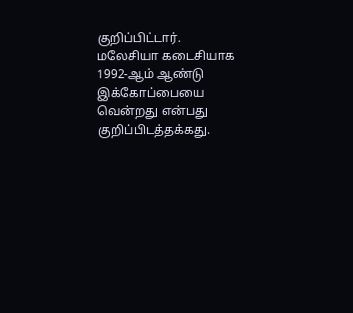குறிப்பிட்டார். மலேசியா கடைசியாக 1992-ஆம் ஆண்டு இக்கோப்பையை வென்றது என்பது குறிப்பிடத்தக்கது.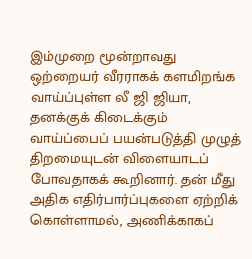இம்முறை மூன்றாவது ஒற்றையர் வீரராகக் களமிறங்க வாய்ப்புள்ள லீ ஜி ஜியா, தனக்குக் கிடைக்கும் வாய்ப்பைப் பயன்படுத்தி முழுத் திறமையுடன் விளையாடப் போவதாகக் கூறினார். தன் மீது அதிக எதிர்பார்ப்புகளை ஏற்றிக் கொள்ளாமல், அணிக்காகப்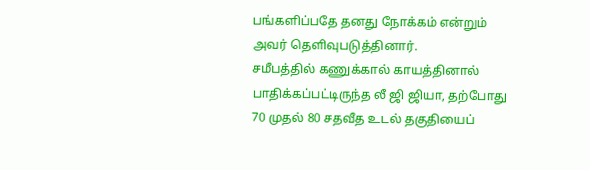பங்களிப்பதே தனது நோக்கம் என்றும் அவர் தெளிவுபடுத்தினார்.
சமீபத்தில் கணுக்கால் காயத்தினால் பாதிக்கப்பட்டிருந்த லீ ஜி ஜியா, தற்போது 70 முதல் 80 சதவீத உடல் தகுதியைப்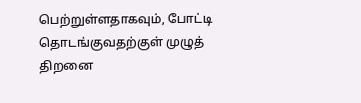பெற்றுள்ளதாகவும், போட்டி தொடங்குவதற்குள் முழுத் திறனை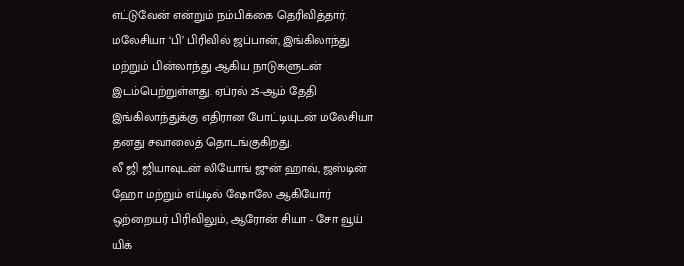எட்டுவேன் என்றும் நம்பிக்கை தெரிவித்தார்.
மலேசியா ‘பி’ பிரிவில் ஜப்பான், இங்கிலாந்து மற்றும் பின்லாந்து ஆகிய நாடுகளுடன் இடம்பெற்றுள்ளது. ஏப்ரல் 25-ஆம் தேதி இங்கிலாந்துக்கு எதிரான போட்டியுடன் மலேசியா தனது சவாலைத் தொடங்குகிறது.
லீ ஜி ஜியாவுடன் லியோங் ஜுன் ஹாவ், ஜஸ்டின் ஹோ மற்றும் எய்டில் ஷோலே ஆகியோர் ஒற்றையர் பிரிவிலும், ஆரோன் சியா - சோ வூய் யிக்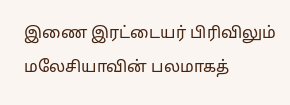இணை இரட்டையர் பிரிவிலும் மலேசியாவின் பலமாகத்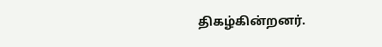திகழ்கின்றனர்.